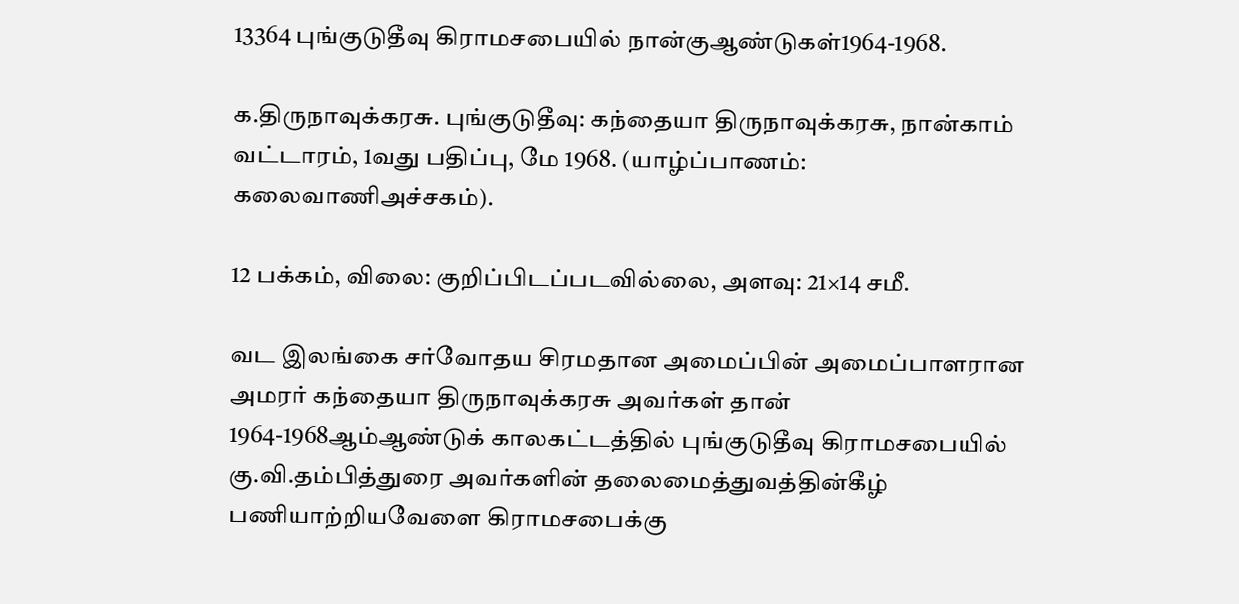13364 புங்குடுதீவு கிராமசபையில் நான்குஆண்டுகள்1964-1968.

க.திருநாவுக்கரசு. புங்குடுதீவு: கந்தையா திருநாவுக்கரசு, நான்காம் வட்டாரம், 1வது பதிப்பு, மே 1968. (யாழ்ப்பாணம்: கலைவாணிஅச்சகம்).

12 பக்கம், விலை: குறிப்பிடப்படவில்லை, அளவு: 21×14 சமீ.

வட இலங்கை சர்வோதய சிரமதான அமைப்பின் அமைப்பாளரான அமரர் கந்தையா திருநாவுக்கரசு அவர்கள் தான் 1964-1968ஆம்ஆண்டுக் காலகட்டத்தில் புங்குடுதீவு கிராமசபையில் கு.வி.தம்பித்துரை அவர்களின் தலைமைத்துவத்தின்கீழ் பணியாற்றியவேளை கிராமசபைக்கு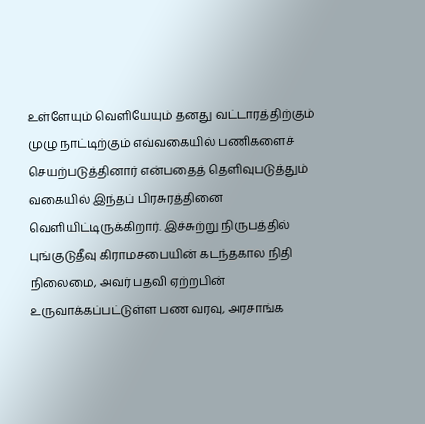உள்ளேயும் வெளியேயும் தனது வட்டாரத்திற்கும் முழு நாட்டிற்கும் எவ்வகையில் பணிகளைச் செயற்படுத்தினார் என்பதைத் தெளிவுபடுத்தும் வகையில் இந்தப் பிரசுரத்தினை வெளியிட்டிருக்கிறார். இச்சுற்று நிருபத்தில் புங்குடுதீவு கிராமசபையின் கடந்தகால நிதி நிலைமை, அவர் பதவி ஏற்றபின் உருவாக்கப்பட்டுள்ள பண வரவு, அரசாங்க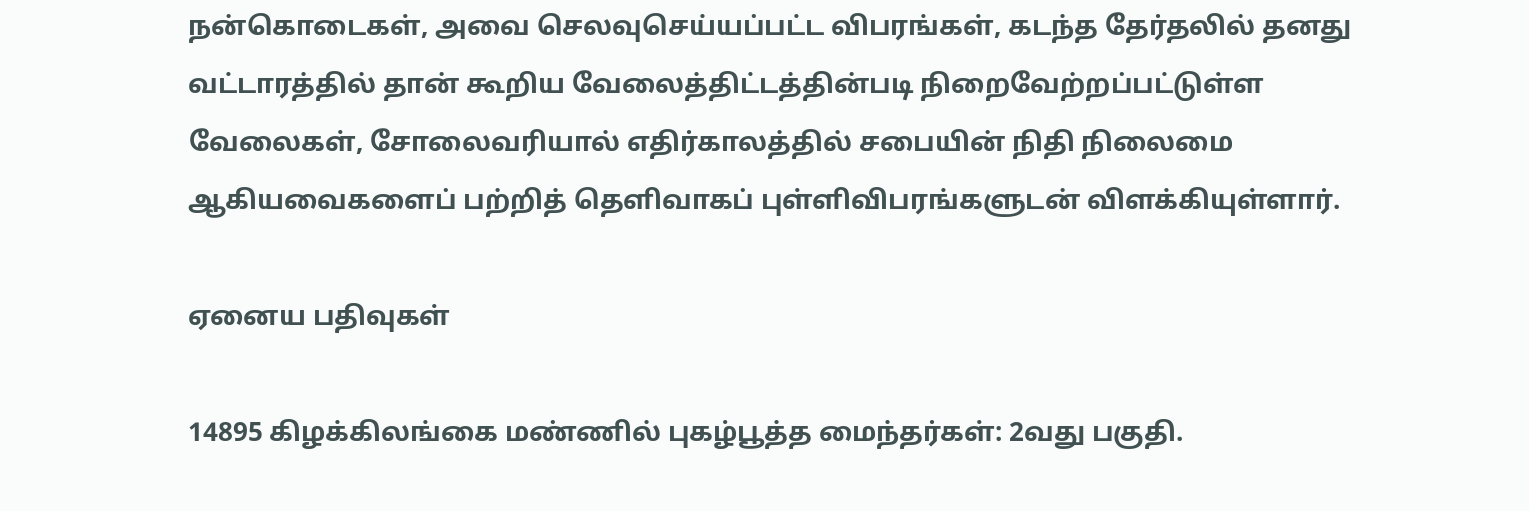நன்கொடைகள், அவை செலவுசெய்யப்பட்ட விபரங்கள், கடந்த தேர்தலில் தனது வட்டாரத்தில் தான் கூறிய வேலைத்திட்டத்தின்படி நிறைவேற்றப்பட்டுள்ள வேலைகள், சோலைவரியால் எதிர்காலத்தில் சபையின் நிதி நிலைமை ஆகியவைகளைப் பற்றித் தெளிவாகப் புள்ளிவிபரங்களுடன் விளக்கியுள்ளார்.

ஏனைய பதிவுகள்

14895 கிழக்கிலங்கை மண்ணில் புகழ்பூத்த மைந்தர்கள்: 2வது பகுதி.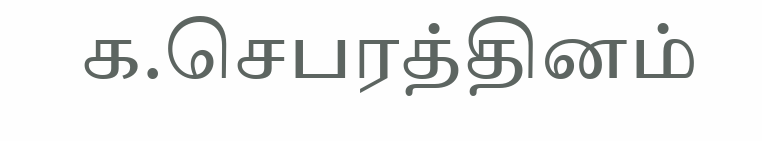க.செபரத்தினம்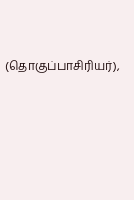(தொகுப்பாசிரியர்),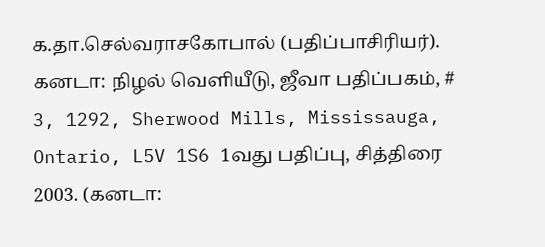க.தா.செல்வராசகோபால் (பதிப்பாசிரியர்). கனடா: நிழல் வெளியீடு, ஜீவா பதிப்பகம், # 3, 1292, Sherwood Mills, Mississauga, Ontario, L5V 1S6 1வது பதிப்பு, சித்திரை 2003. (கனடா: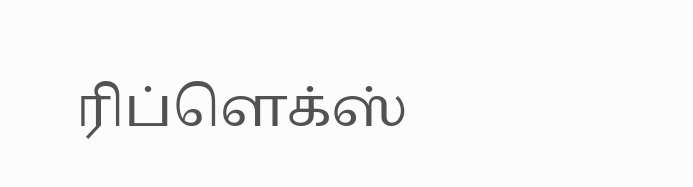ரிப்ளெக்ஸ்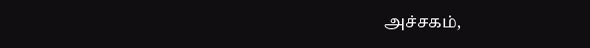அச்சகம்,